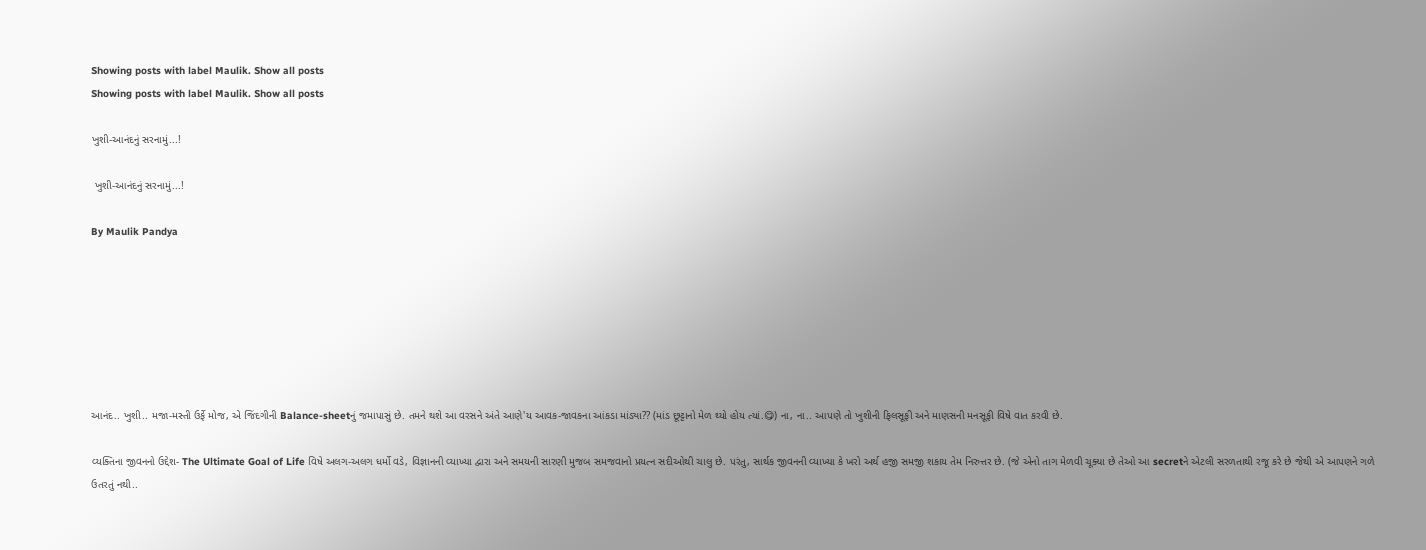Showing posts with label Maulik. Show all posts
Showing posts with label Maulik. Show all posts

ખુશી-આનંદનું સરનામું...!

 ખુશી-આનંદનું સરનામું...!

By Maulik Pandya







આનંદ.. ખુશી.. મજા-મસ્તી ઉર્ફે મોજ, એ જિંદગીની Balance-sheetનું જમાપાસું છે. તમને થશે આ વરસને અંતે આણે'ય આવક-જાવકના આંકડા માંડ્યા?? (માંડ છૂટ્ટાનો મેળ થ્યો હોય ત્યાં.😋) ના, ના.. આપણે તો ખુશીની ફિલસૂફી અને માણસની મનસૂફી વિષે વાત કરવી છે.

વ્યક્તિના જીવનનો ઉદ્દેશ- The Ultimate Goal of Life વિષે અલગ-અલગ ધર્મો વડે, વિજ્ઞાનની વ્યાખ્યા દ્વારા અને સમયની સારણી મુજબ સમજવાનો પ્રયત્ન સદીઓથી ચાલુ છે. પરંતુ, સાર્થક જીવનની વ્યાખ્યા કે ખરો અર્થ હજી સમજી શકાય તેમ નિરુત્તર છે. (જે એનો તાગ મેળવી ચૂક્યા છે તેઓ આ secretને એટલી સરળતાથી રજૂ કરે છે જેથી એ આપણને ગળે ઉતરતું નથી..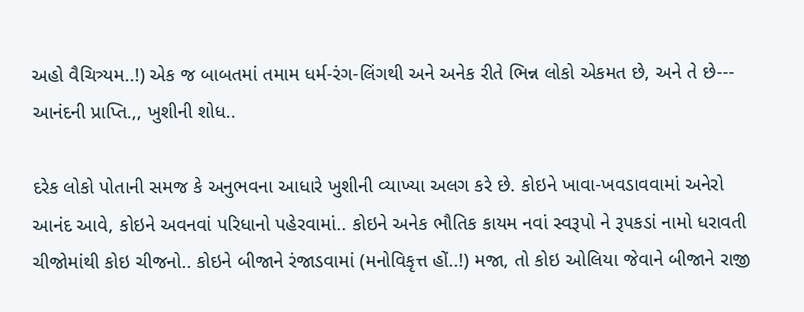અહો વૈચિત્ર્યમ..!) એક જ બાબતમાં તમામ ધર્મ-રંગ-લિંગથી અને અનેક રીતે ભિન્ન લોકો એકમત છે, અને તે છે--- આનંદની પ્રાપ્તિ.,, ખુશીની શોધ..

દરેક લોકો પોતાની સમજ કે અનુભવના આધારે ખુશીની વ્યાખ્યા અલગ કરે છે. કોઇને ખાવા-ખવડાવવામાં અનેરો આનંદ આવે, કોઇને અવનવાં પરિધાનો પહેરવામાં.. કોઇને અનેક ભૌતિક કાયમ નવાં સ્વરૂપો ને રૂપકડાં નામો ધરાવતી ચીજોમાંથી કોઇ ચીજનો.. કોઇને બીજાને રંજાડવામાં (મનોવિકૃત્ત હોં..!) મજા, તો કોઇ ઓલિયા જેવાને બીજાને રાજી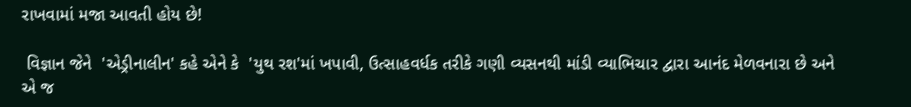રાખવામાં મજા આવતી હોય છે!

 વિજ્ઞાન જેને  'એડ્રીનાલીન' કહે એને કે  'યુથ રશ'માં ખપાવી, ઉત્સાહવર્ધક તરીકે ગણી વ્યસનથી માંડી વ્યાભિચાર દ્વારા આનંદ મેળવનારા છે અને એ જ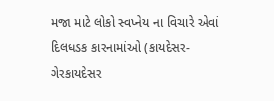મજા માટે લોકો સ્વપ્નેય ના વિચારે એવાં દિલધડક કારનામાંઓ (કાયદેસર-ગેરકાયદેસર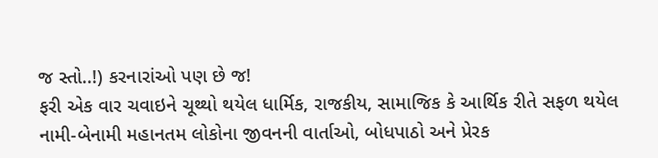જ સ્તો..!) કરનારાંઓ પણ છે જ!
ફરી એક વાર ચવાઇને ચૂથ્થો થયેલ ધાર્મિક, રાજકીય, સામાજિક કે આર્થિક રીતે સફળ થયેલ નામી-બેનામી મહાનતમ લોકોના જીવનની વાર્તાઓ, બોધપાઠો અને પ્રેરક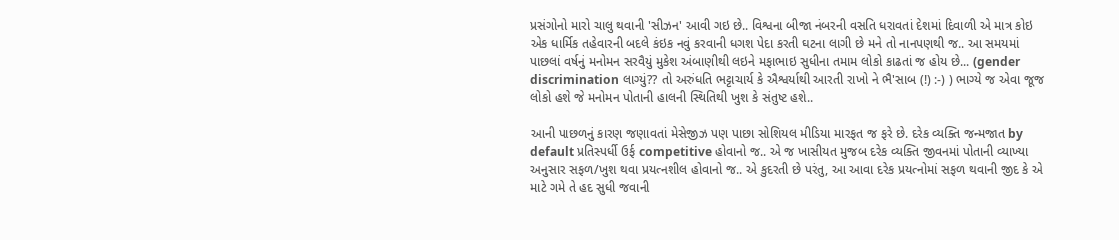પ્રસંગોનો મારો ચાલુ થવાની 'સીઝન' આવી ગઇ છે.. વિશ્વના બીજા નંબરની વસતિ ધરાવતાં દેશમાં દિવાળી એ માત્ર કોઇ એક ધાર્મિક તહેવારની બદલે કંઇક નવું કરવાની ધગશ પેદા કરતી ઘટના લાગી છે મને તો નાનપણથી જ.. આ સમયમાં પાછલાં વર્ષનું મનોમન સરવૈયું મુકેશ અંબાણીથી લઇને મફાભાઇ સુધીના તમામ લોકો કાઢતાં જ હોય છે... (gender discrimination લાગ્યું?? તો અરુંધતિ ભટ્ટાચાર્ય કે ઐશ્વર્યાથી આરતી રાખો ને ભૈ'સાબ (!) :-) ) ભાગ્યે જ એવા જૂજ લોકો હશે જે મનોમન પોતાની હાલની સ્થિતિથી ખુશ કે સંતુષ્ટ હશે..

આની પાછળનું કારણ જણાવતાં મેસેજીઝ પણ પાછા સોશિયલ મીડિયા મારફત જ ફરે છે. દરેક વ્યક્તિ જન્મજાત by default પ્રતિસ્પર્ધી ઉર્ફ competitive હોવાનો જ.. એ જ ખાસીયત મુજબ દરેક વ્યક્તિ જીવનમાં પોતાની વ્યાખ્યા અનુસાર સફળ/ખુશ થવા પ્રયત્નશીલ હોવાનો જ.. એ કુદરતી છે પરંતુ, આ આવા દરેક પ્રયત્નોમાં સફળ થવાની જીદ કે એ માટે ગમે તે હદ સુધી જવાની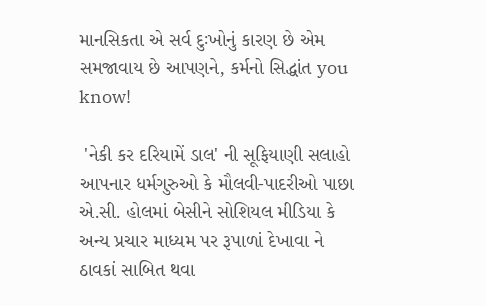માનસિકતા એ સર્વ દુઃખોનું કારણ છે એમ સમજાવાય છે આપણને, કર્મનો સિદ્ધાંત you know!

 'નેકી કર દરિયામેં ડાલ' ની સૂફિયાણી સલાહો આપનાર ધર્મગુરુઓ કે મૌલવી-પાદરીઓ પાછા એ.સી. હોલમાં બેસીને સોશિયલ મીડિયા કે અન્ય પ્રચાર માધ્યમ પર રૂપાળાં દેખાવા ને ઠાવકાં સાબિત થવા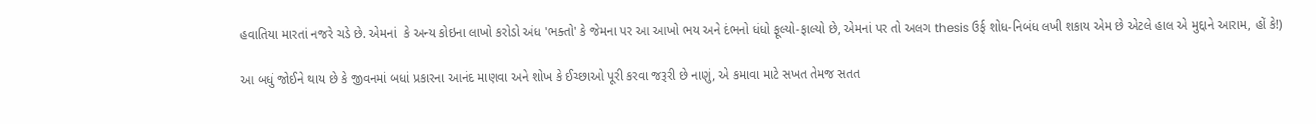હવાતિયા મારતાં નજરે ચડે છે. એમનાં  કે અન્ય કોઇના લાખો કરોડો અંધ 'ભક્તો' કે જેમના પર આ આખો ભય અને દંભનો ધંધો ફૂલ્યો-ફાલ્યો છે, એમનાં પર તો અલગ thesis ઉર્ફ શોધ-નિબંધ લખી શકાય એમ છે એટલે હાલ એ મુદ્દાને આરામ, હોં કે!)

આ બધું જોઈને થાય છે કે જીવનમાં બધાં પ્રકારના આનંદ માણવા અને શોખ કે ઈચ્છાઓ પૂરી કરવા જરૂરી છે નાણું, એ કમાવા માટે સખત તેમજ સતત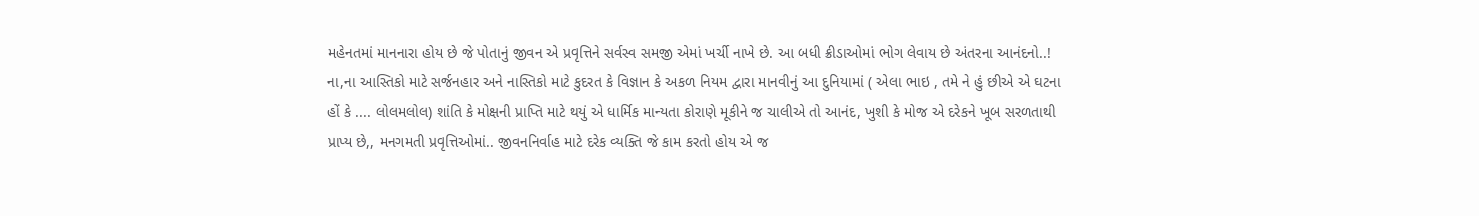મહેનતમાં માનનારા હોય છે જે પોતાનું જીવન એ પ્રવૃત્તિને સર્વસ્વ સમજી એમાં ખર્ચી નાખે છે. આ બધી ક્રીડાઓમાં ભોગ લેવાય છે અંતરના આનંદનો..! ના,ના આસ્તિકો માટે સર્જનહાર અને નાસ્તિકો માટે કુદરત કે વિજ્ઞાન કે અકળ નિયમ દ્વારા માનવીનું આ દુનિયામાં ( એલા ભાઇ , તમે ને હું છીએ એ ઘટના હોં કે .... લોલમલોલ) શાંતિ કે મોક્ષની પ્રાપ્તિ માટે થયું એ ધાર્મિક માન્યતા કોરાણે મૂકીને જ ચાલીએ તો આનંદ, ખુશી કે મોજ એ દરેકને ખૂબ સરળતાથી પ્રાપ્ય છે,, મનગમતી પ્રવૃત્તિઓમાં.. જીવનનિર્વાહ માટે દરેક વ્યક્તિ જે કામ કરતો હોય એ જ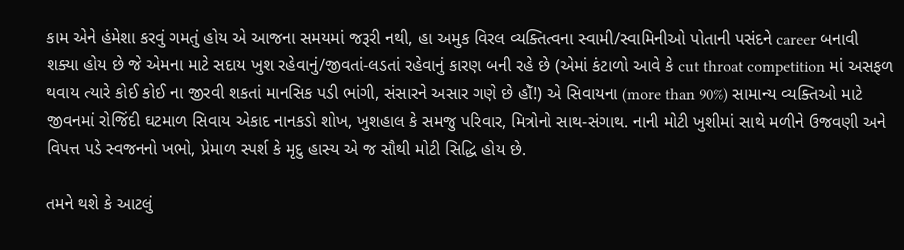કામ એને હંમેશા કરવું ગમતું હોય એ આજના સમયમાં જરૂરી નથી, હા અમુક વિરલ વ્યક્તિત્વના સ્વામી/સ્વામિનીઓ પોતાની પસંદને career બનાવી શક્યા હોય છે જે એમના માટે સદાય ખુશ રહેવાનું/જીવતાં-લડતાં રહેવાનું કારણ બની રહે છે (એમાં કંટાળો આવે કે cut throat competition માં અસફળ થવાય ત્યારે કોઈ કોઈ ના જીરવી શકતાં માનસિક પડી ભાંગી, સંસારને અસાર ગણે છે હોઁ!) એ સિવાયના (more than 90%) સામાન્ય વ્યક્તિઓ માટે જીવનમાં રોજિંદી ઘટમાળ સિવાય એકાદ નાનકડો શોખ, ખુશહાલ કે સમજુ પરિવાર, મિત્રોનો સાથ-સંગાથ. નાની મોટી ખુશીમાં સાથે મળીને ઉજવણી અને વિપત્ત પડે સ્વજનનો ખભો, પ્રેમાળ સ્પર્શ કે મૃદુ હાસ્ય એ જ સૌથી મોટી સિદ્ધિ હોય છે.

તમને થશે કે આટલું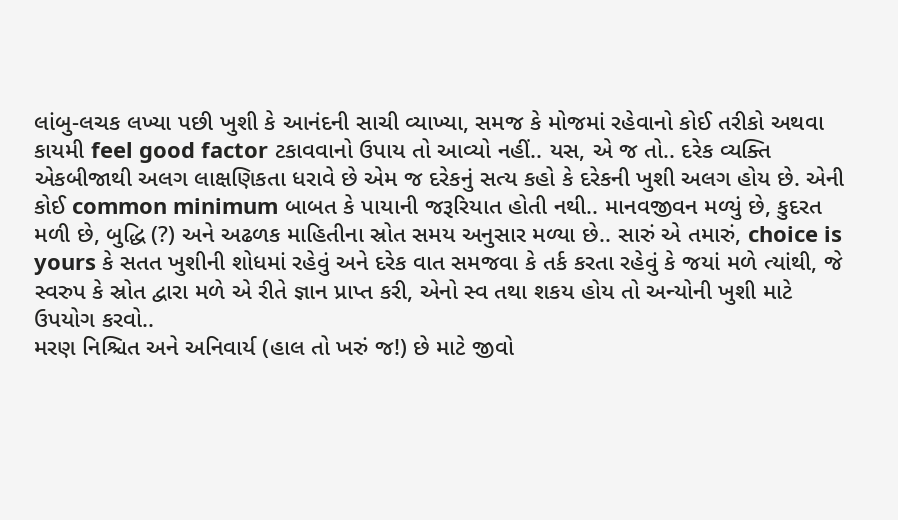લાંબુ-લચક લખ્યા પછી ખુશી કે આનંદની સાચી વ્યાખ્યા, સમજ કે મોજમાં રહેવાનો કોઈ તરીકો અથવા કાયમી feel good factor ટકાવવાનો ઉપાય તો આવ્યો નહીં.. યસ, એ જ તો.. દરેક વ્યક્તિ એકબીજાથી અલગ લાક્ષણિકતા ધરાવે છે એમ જ દરેકનું સત્ય કહો કે દરેકની ખુશી અલગ હોય છે. એની કોઈ common minimum બાબત કે પાયાની જરૂરિયાત હોતી નથી.. માનવજીવન મળ્યું છે, કુદરત મળી છે, બુદ્ધિ (?) અને અઢળક માહિતીના સ્રોત સમય અનુસાર મળ્યા છે.. સારું એ તમારું, choice is yours કે સતત ખુશીની શોધમાં રહેવું અને દરેક વાત સમજવા કે તર્ક કરતા રહેવું કે જયાં મળે ત્યાંથી, જે સ્વરુપ કે સ્રોત દ્વારા મળે એ રીતે જ્ઞાન પ્રાપ્ત કરી, એનો સ્વ તથા શકય હોય તો અન્યોની ખુશી માટે ઉપયોગ કરવો..
મરણ નિશ્ચિત અને અનિવાર્ય (હાલ તો ખરું જ!) છે માટે જીવો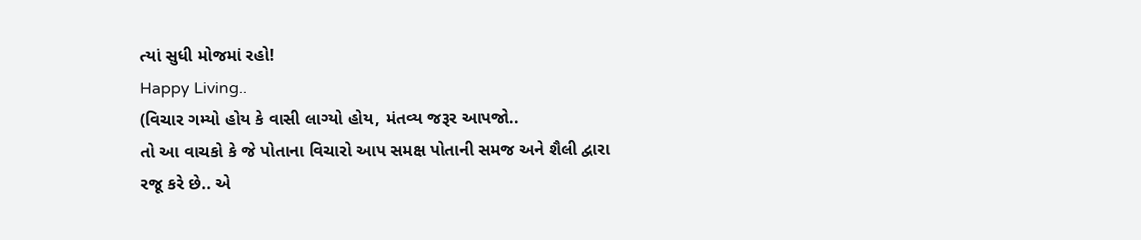ત્યાં સુધી મોજમાં રહો!
Happy Living..
(વિચાર ગમ્યો હોય કે વાસી લાગ્યો હોય, મંતવ્ય જરૂર આપજો..
તો આ વાચકો કે જે પોતાના વિચારો આપ સમક્ષ પોતાની સમજ અને શૈલી દ્વારા રજૂ કરે છે.. એ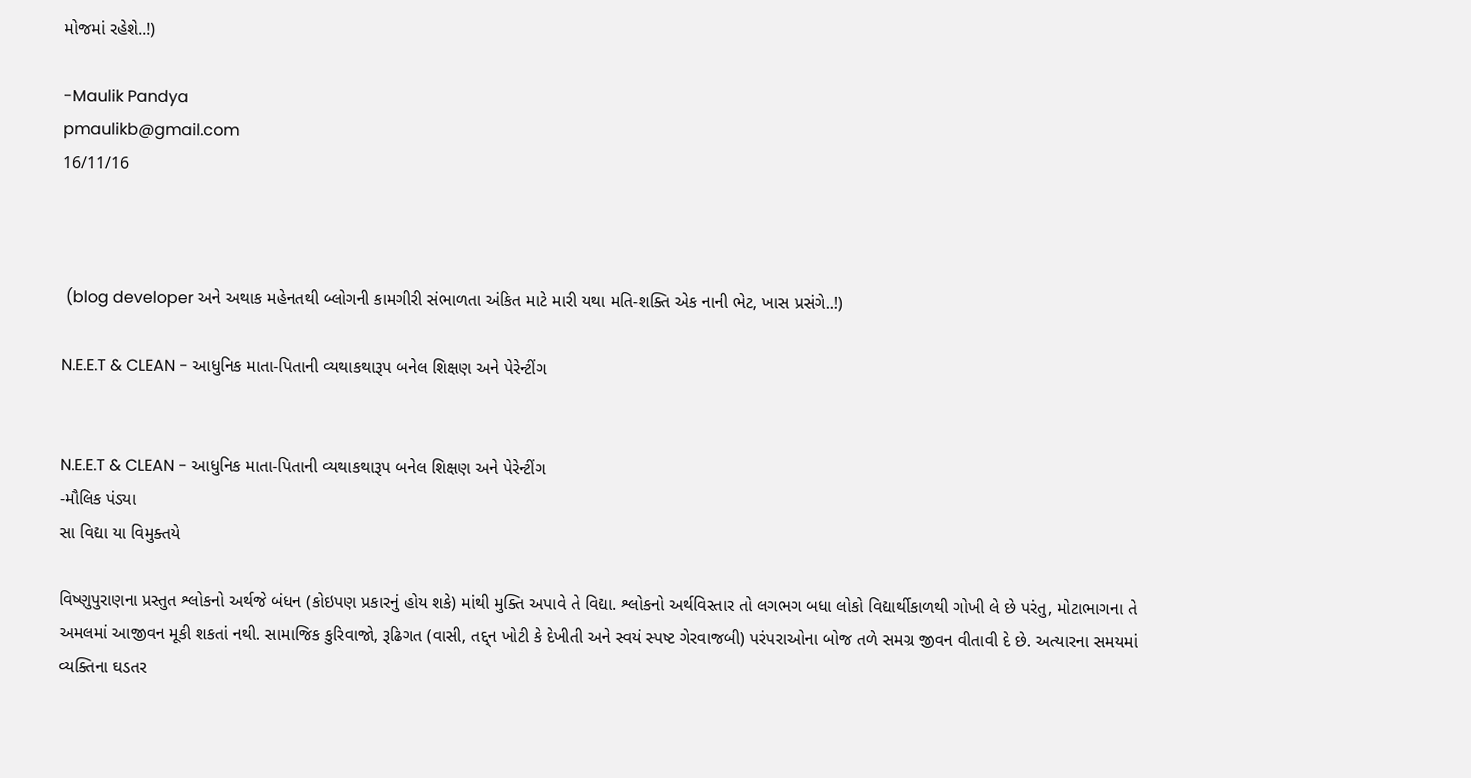મોજમાં રહેશે..!)

-Maulik Pandya
pmaulikb@gmail.com
16/11/16



 (blog developer અને અથાક મહેનતથી બ્લોગની કામગીરી સંભાળતા અંકિત માટે મારી યથા મતિ-શક્તિ એક નાની ભેટ, ખાસ પ્રસંગે..!)

N.E.E.T & CLEAN - આધુનિક માતા-પિતાની વ્યથાકથારૂપ બનેલ શિક્ષણ અને પેરેન્ટીંગ


N.E.E.T & CLEAN - આધુનિક માતા-પિતાની વ્યથાકથારૂપ બનેલ શિક્ષણ અને પેરેન્ટીંગ
-મૌલિક પંડ્યા
સા વિદ્યા યા વિમુક્તયે

વિષ્ણુપુરાણના પ્રસ્તુત શ્લોકનો અર્થજે બંધન (કોઇપણ પ્રકારનું હોય શકે) માંથી મુક્તિ અપાવે તે વિદ્યા. શ્લોકનો અર્થવિસ્તાર તો લગભગ બધા લોકો વિદ્યાર્થીકાળથી ગોખી લે છે પરંતુ, મોટાભાગના તે અમલમાં આજીવન મૂકી શકતાં નથી. સામાજિક કુરિવાજો, રૂઢિગત (વાસી, તદ્દ્ન ખોટી કે દેખીતી અને સ્વયં સ્પષ્ટ ગેરવાજબી) પરંપરાઓના બોજ તળે સમગ્ર જીવન વીતાવી દે છે. અત્યારના સમયમાં વ્યક્તિના ઘડતર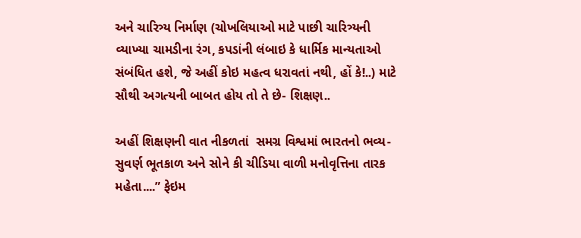અને ચારિત્ર્ય નિર્માણ (ચોખલિયાઓ માટે પાછી ચારિત્ર્યની વ્યાખ્યા ચામડીના રંગ, કપડાંની લંબાઇ કે ધાર્મિક માન્યતાઓ સંબંધિત હશે, જે અહીં કોઇ મહત્વ ધરાવતાં નથી, હોં કે!..) માટે સૌથી અગત્યની બાબત હોય તો તે છે- શિક્ષણ..

અહીં શિક્ષણની વાત નીકળતાં  સમગ્ર વિશ્વમાં ભારતનો ભવ્ય-સુવર્ણ ભૂતકાળ અને સોને કી ચીડિયા વાળી મનોવૃત્તિના તારક મહેતા....” ફેઇમ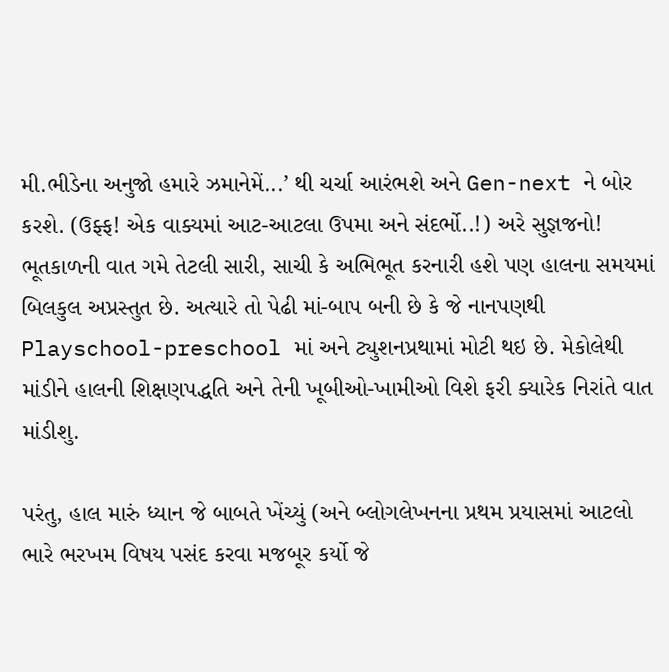મી.ભીડેના અનુજો હમારે ઝમાનેમેં...’ થી ચર્ચા આરંભશે અને Gen-next ને બોર કરશે. (ઉફ્ફ! એક વાક્યમાં આટ-આટલા ઉપમા અને સંદર્ભો..!) અરે સુજ્ઞજનો! ભૂતકાળની વાત ગમે તેટલી સારી, સાચી કે અભિભૂત કરનારી હશે પણ હાલના સમયમાં બિલકુલ અપ્રસ્તુત છે. અત્યારે તો પેઢી માં-બાપ બની છે કે જે નાનપણથી Playschool-preschool માં અને ટ્યુશનપ્રથામાં મોટી થઇ છે. મેકોલેથી માંડીને હાલની શિક્ષણપદ્ધતિ અને તેની ખૂબીઓ-ખામીઓ વિશે ફરી ક્યારેક નિરાંતે વાત માંડીશુ.

પરંતુ, હાલ મારું ધ્યાન જે બાબતે ખેંચ્યું (અને બ્લોગલેખનના પ્રથમ પ્રયાસમાં આટલો ભારે ભરખમ વિષય પસંદ કરવા મજબૂર કર્યો જે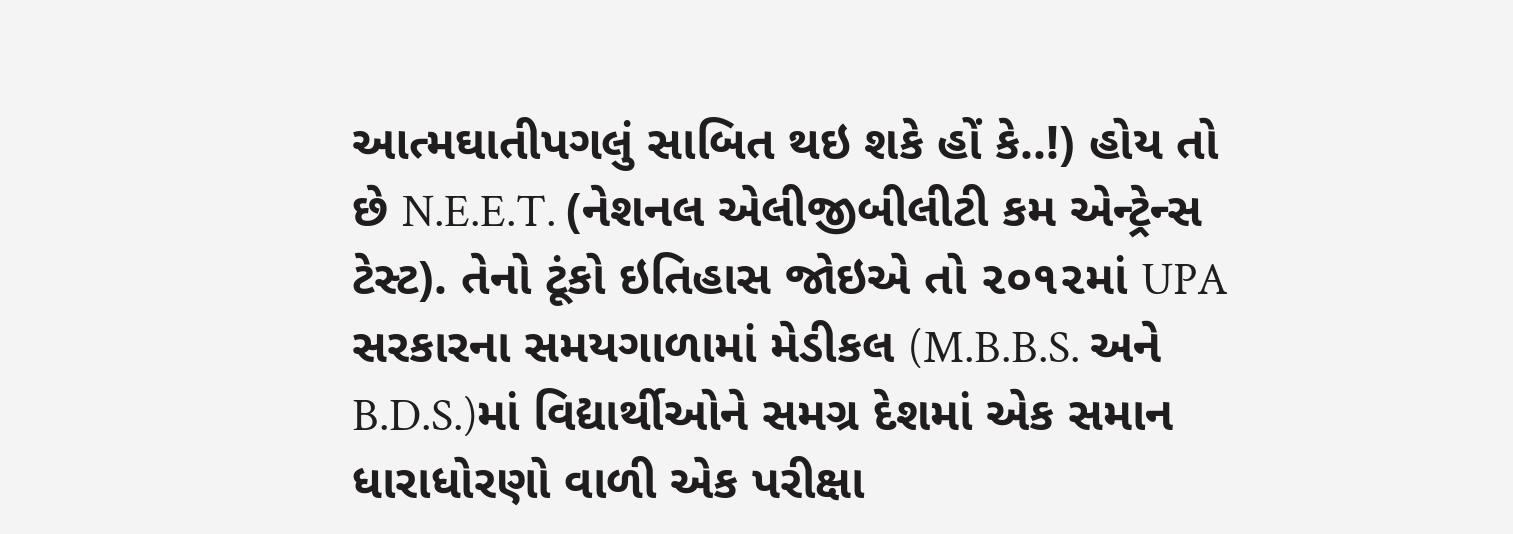આત્મઘાતીપગલું સાબિત થઇ શકે હોં કે..!) હોય તો છે N.E.E.T. (નેશનલ એલીજીબીલીટી કમ એન્ટ્રેન્સ ટેસ્ટ). તેનો ટૂંકો ઇતિહાસ જોઇએ તો ૨૦૧૨માં UPA સરકારના સમયગાળામાં મેડીકલ (M.B.B.S. અને B.D.S.)માં વિદ્યાર્થીઓને સમગ્ર દેશમાં એક સમાન ધારાધોરણો વાળી એક પરીક્ષા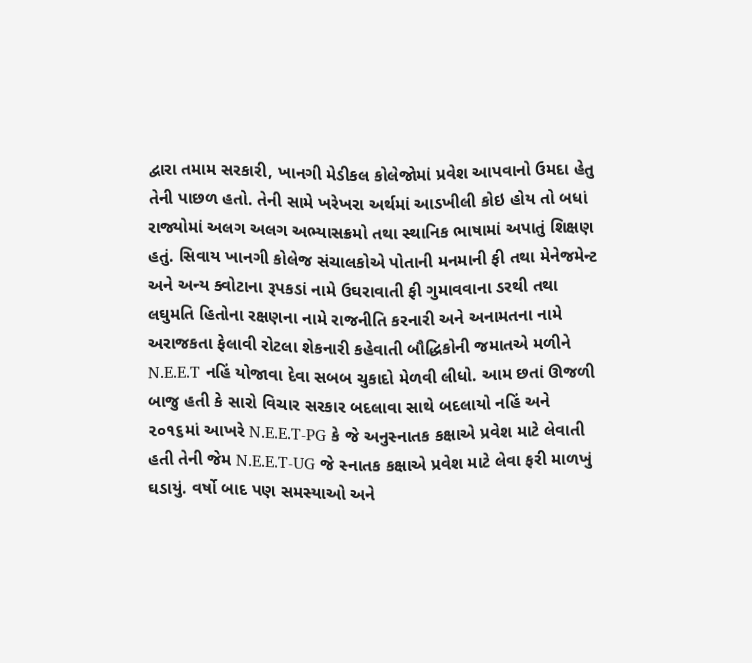દ્વારા તમામ સરકારી, ખાનગી મેડીકલ કોલેજોમાં પ્રવેશ આપવાનો ઉમદા હેતુ તેની પાછળ હતો. તેની સામે ખરેખરા અર્થમાં આડખીલી કોઇ હોય તો બધાં રાજ્યોમાં અલગ અલગ અભ્યાસક્રમો તથા સ્થાનિક ભાષામાં અપાતું શિક્ષણ હતું. સિવાય ખાનગી કોલેજ સંચાલકોએ પોતાની મનમાની ફી તથા મેનેજમેન્ટ અને અન્ય ક્વોટાના રૂપકડાં નામે ઉઘરાવાતી ફી ગુમાવવાના ડરથી તથા લઘુમતિ હિતોના રક્ષણના નામે રાજનીતિ કરનારી અને અનામતના નામે અરાજકતા ફેલાવી રોટલા શેકનારી કહેવાતી બૌદ્ધિકોની જમાતએ મળીને N.E.E.T નહિં યોજાવા દેવા સબબ ચુકાદો મેળવી લીધો. આમ છતાં ઊજળી બાજુ હતી કે સારો વિચાર સરકાર બદલાવા સાથે બદલાયો નહિં અને ૨૦૧૬માં આખરે N.E.E.T-PG કે જે અનુસ્નાતક કક્ષાએ પ્રવેશ માટે લેવાતી હતી તેની જેમ N.E.E.T-UG જે સ્નાતક કક્ષાએ પ્રવેશ માટે લેવા ફરી માળખું ઘડાયું. વર્ષો બાદ પણ સમસ્યાઓ અને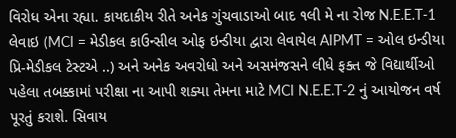વિરોધ એના રહ્યા. કાયદાકીય રીતે અનેક ગુંચવાડાઓ બાદ ૧લી મે ના રોજ N.E.E.T-1 લેવાઇ (MCI = મેડીકલ કાઉન્સીલ ઓફ ઇન્ડીયા દ્વારા લેવાયેલ AIPMT = ઓલ ઇન્ડીયા પ્રિ-મેડીકલ ટેસ્ટએ ..) અને અનેક અવરોધો અને અસમંજસને લીધે ફક્ત જે વિદ્યાર્થીઓ પહેલા તબક્કામાં પરીક્ષા ના આપી શક્યા તેમના માટે MCI N.E.E.T-2 નું આયોજન વર્ષ પૂરતું કરાશે. સિવાય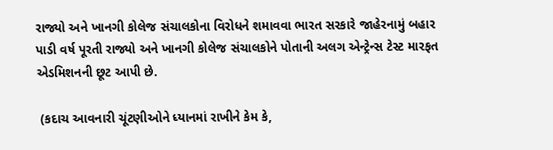રાજ્યો અને ખાનગી કોલેજ સંચાલકોના વિરોધને શમાવવા ભારત સરકારે જાહેરનામું બહાર પાડી વર્ષ પૂરતી રાજ્યો અને ખાનગી કોલેજ સંચાલકોને પોતાની અલગ એન્ટ્રેન્સ ટેસ્ટ મારફત એડમિશનની છૂટ આપી છે.

 (કદાચ આવનારી ચૂંટણીઓને ધ્યાનમાં રાખીને કેમ કે,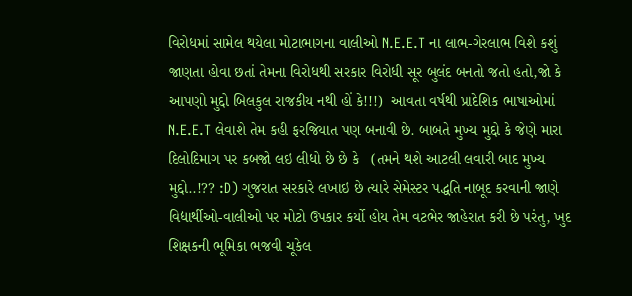વિરોધમાં સામેલ થયેલા મોટાભાગના વાલીઓ N.E.E.T ના લાભ-ગેરલાભ વિશે કશું જાણતા હોવા છતાં તેમના વિરોધથી સરકાર વિરોધી સૂર બુલંદ બનતો જતો હતો,જો કે આપણો મુદ્દો બિલકુલ રાજકીય નથી હોં કે!!!)  આવતા વર્ષથી પ્રાદેશિક ભાષાઓમાં N.E.E.T લેવાશે તેમ કહી ફરજિયાત પણ બનાવી છે. બાબતે મુખ્ય મુદ્દો કે જેણે મારા દિલોદિમાગ પર કબજો લઇ લીધો છે છે કે   (તમને થશે આટલી લવારી બાદ મુખ્ય મુદ્દો..!?? :D) ગુજરાત સરકારે લખાઇ છે ત્યારે સેમેસ્ટર પદ્ધતિ નાબૂદ કરવાની જાણે વિદ્યાર્થીઓ-વાલીઓ પર મોટો ઉપકાર કર્યો હોય તેમ વટભેર જાહેરાત કરી છે પરંતુ, ખુદ શિક્ષકની ભૂમિકા ભજવી ચૂકેલ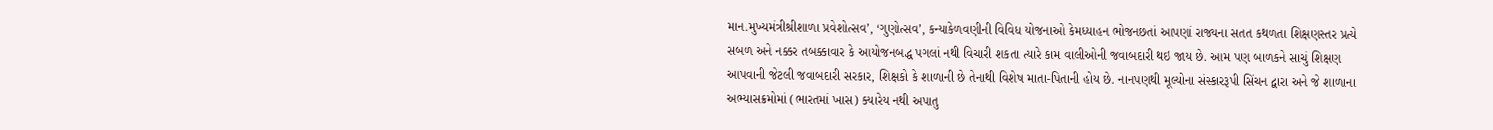માન.મુખ્યમંત્રીશ્રીશાળા પ્રવેશોત્સવ’, ‘ગુણોત્સવ’, કન્યાકેળવણીની વિવિધ યોજનાઓ કેમધ્યાહન ભોજનછતાં આપણાં રાજ્યના સતત કથળતા શિક્ષણસ્તર પ્રત્યે સબળ અને નક્કર તબક્કાવાર કે આયોજનબદ્ધ પગલાં નથી વિચારી શકતા ત્યારે કામ વાલીઓની જવાબદારી થઇ જાય છે. આમ પણ બાળકને સાચું શિક્ષણ આપવાની જેટલી જવાબદારી સરકાર, શિક્ષકો કે શાળાની છે તેનાથી વિશેષ માતા-પિતાની હોય છે. નાનપણથી મૂલ્યોના સંસ્કારરૂપી સિંચન દ્વારા અને જે શાળાના અભ્યાસક્રમોમાં (ભારતમાં ખાસ) ક્યારેય નથી અપાતુ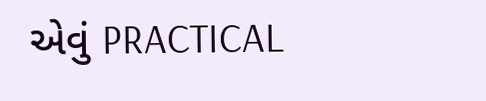એવું PRACTICAL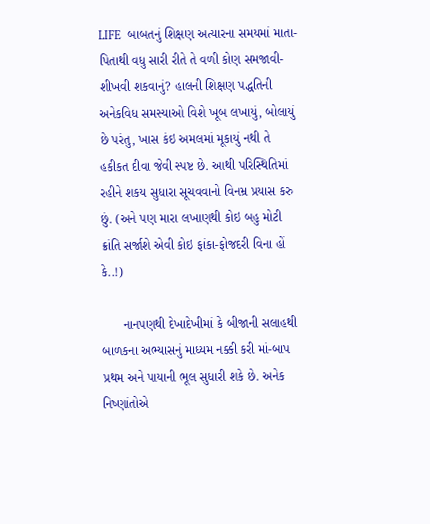LIFE  બાબતનું શિક્ષણ અત્યારના સમયમાં માતા-પિતાથી વધુ સારી રીતે તે વળી કોણ સમજાવી-શીખવી શકવાનું? હાલની શિક્ષણ પદ્ધતિની અનેકવિધ સમસ્યાઓ વિશે ખૂબ લખાયું, બોલાયું છે પરંતુ, ખાસ કંઇ અમલમાં મૂકાયું નથી તે હકીકત દીવા જેવી સ્પષ્ટ છે. આથી પરિસ્થિતિમાં રહીને શકય સુધારા સૂચવવાનો વિનમ્ર પ્રયાસ કરુ છું. (અને પણ મારા લખાણથી કોઇ બહુ મોટી ક્રાંતિ સર્જાશે એવી કોઇ ફાંકા-ફોજદરી વિના હોં કે..!)

      નાનપણથી દેખાદેખીમાં કે બીજાની સલાહથી બાળકના અભ્યાસનું માધ્યમ નક્કી કરી માં-બાપ પ્રથમ અને પાયાની ભૂલ સુધારી શકે છે. અનેક નિષ્ણાંતોએ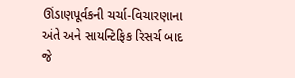ઊંડાણપૂર્વકની ચર્ચા-વિચારણાના અંતે અને સાયન્ટિફિક રિસર્ચ બાદ જે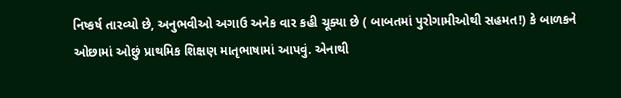નિષ્કર્ષ તારવ્યો છે, અનુભવીઓ અગાઉ અનેક વાર કહી ચૂક્યા છે ( બાબતમાં પુરોગામીઓથી સહમત!) કે બાળકને ઓછામાં ઓછું પ્રાથમિક શિક્ષણ માતૃભાષામાં આપવું. એનાથી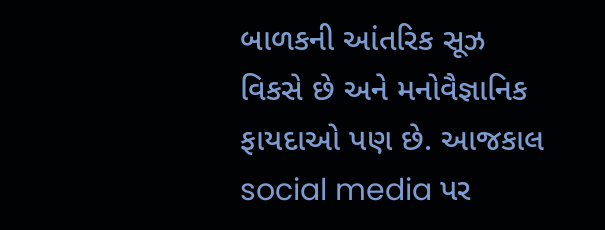બાળકની આંતરિક સૂઝ વિકસે છે અને મનોવૈજ્ઞાનિક ફાયદાઓ પણ છે. આજકાલ social media પર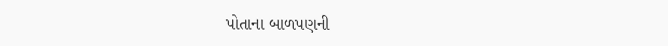પોતાના બાળપણની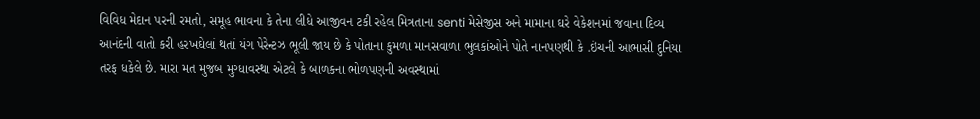વિવિધ મેદાન પરની રમતો, સમૂહ ભાવના કે તેના લીધે આજીવન ટકી રહેલ મિત્રતાના senti મેસેજીસ અને મામાના ઘરે વેકેશનમાં જવાના દિવ્ય આનંદની વાતો કરી હરખઘેલાં થતાં યંગ પેરેન્ટઝ ભૂલી જાય છે કે પોતાના કુમળા માનસવાળા ભુલકાંઓને પોતે નાનપણથી કે .ઇંચની આભાસી દુનિયા તરફ ધકેલે છે. મારા મત મુજબ મુગ્ધાવસ્થા એટલે કે બાળકના ભોળપણની અવસ્થામાં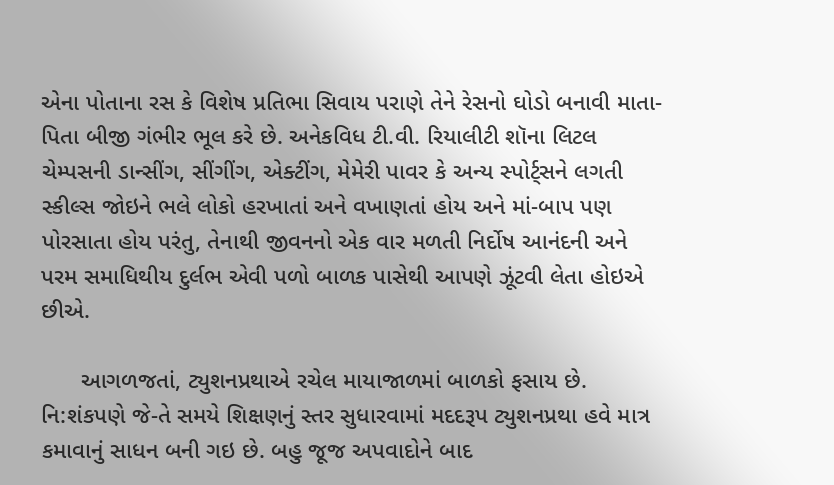એના પોતાના રસ કે વિશેષ પ્રતિભા સિવાય પરાણે તેને રેસનો ઘોડો બનાવી માતા-પિતા બીજી ગંભીર ભૂલ કરે છે. અનેકવિધ ટી.વી. રિયાલીટી શૉના લિટલ ચેમ્પસની ડાન્સીંગ, સીંગીંગ, એક્ટીંગ, મેમેરી પાવર કે અન્ય સ્પોર્ટ્સને લગતી સ્કીલ્સ જોઇને ભલે લોકો હરખાતાં અને વખાણતાં હોય અને માં-બાપ પણ પોરસાતા હોય પરંતુ, તેનાથી જીવનનો એક વાર મળતી નિર્દોષ આનંદની અને પરમ સમાધિથીય દુર્લભ એવી પળો બાળક પાસેથી આપણે ઝૂંટવી લેતા હોઇએ છીએ.

      આગળજતાં, ટ્યુશનપ્રથાએ રચેલ માયાજાળમાં બાળકો ફસાય છે. નિ:શંકપણે જે-તે સમયે શિક્ષણનું સ્તર સુધારવામાં મદદરૂપ ટ્યુશનપ્રથા હવે માત્ર કમાવાનું સાધન બની ગઇ છે. બહુ જૂજ અપવાદોને બાદ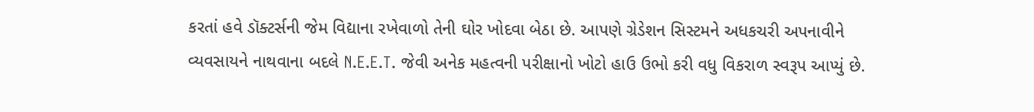કરતાં હવે ડૉક્ટર્સની જેમ વિદ્યાના રખેવાળો તેની ઘોર ખોદવા બેઠા છે. આપણે ગ્રેડેશન સિસ્ટમને અધકચરી અપનાવીને વ્યવસાયને નાથવાના બદલે N.E.E.T. જેવી અનેક મહત્વની પરીક્ષાનો ખોટો હાઉ ઉભો કરી વધુ વિકરાળ સ્વરૂપ આપ્યું છે.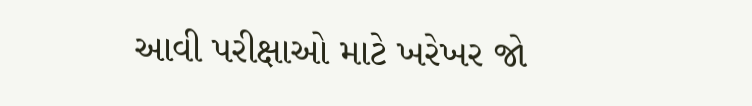આવી પરીક્ષાઓ માટે ખરેખર જો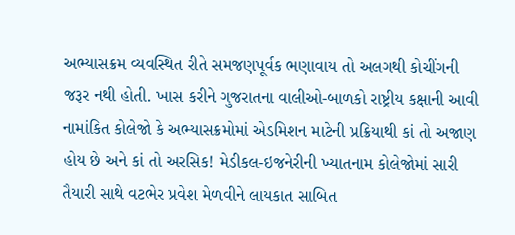અભ્યાસક્રમ વ્યવસ્થિત રીતે સમજણપૂર્વક ભણાવાય તો અલગથી કોચીંગની જરૂર નથી હોતી. ખાસ કરીને ગુજરાતના વાલીઓ-બાળકો રાષ્ટ્રીય કક્ષાની આવી નામાંકિત કોલેજો કે અભ્યાસક્રમોમાં એડમિશન માટેની પ્રક્રિયાથી કાં તો અજાણ હોય છે અને કાં તો અરસિક! મેડીકલ-ઇજનેરીની ખ્યાતનામ કોલેજોમાં સારી તૈયારી સાથે વટભેર પ્રવેશ મેળવીને લાયકાત સાબિત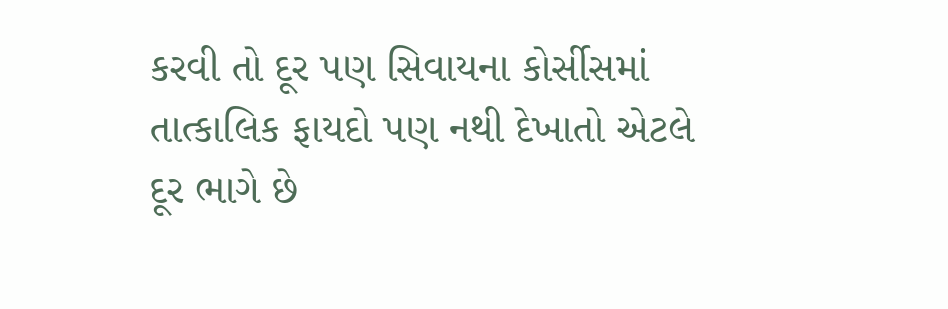કરવી તો દૂર પણ સિવાયના કોર્સીસમાં તાત્કાલિક ફાયદો પણ નથી દેખાતો એટલે દૂર ભાગે છે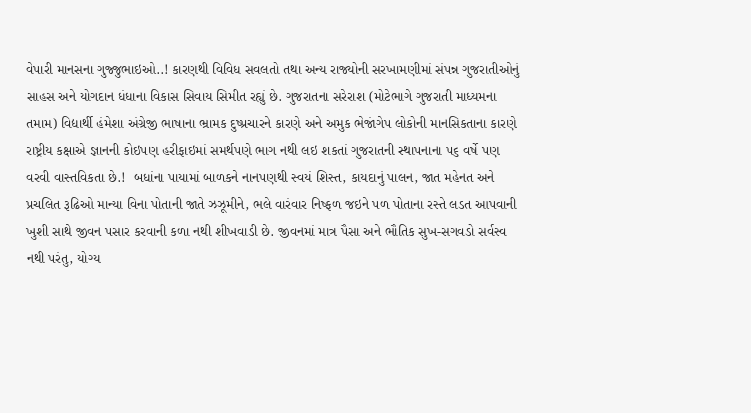વેપારી માનસના ગુજ્જુભાઇઓ..! કારણથી વિવિધ સવલતો તથા અન્ય રાજ્યોની સરખામણીમાં સંપન્ન ગુજરાતીઓનું સાહસ અને યોગદાન ધંધાના વિકાસ સિવાય સિમીત રહ્યું છે. ગુજરાતના સરેરાશ (મોટેભાગે ગુજરાતી માધ્યમના તમામ) વિદ્યાર્થી હંમેશા અંગ્રેજી ભાષાના ભ્રામક દુષ્પ્રચારને કારણે અને અમુક ભેજાંગેપ લોકોની માનસિકતાના કારણે રાષ્ટ્રીય કક્ષાએ જ્ઞાનની કોઇપણ હરીફાઇમાં સમર્થપણે ભાગ નથી લઇ શકતાં ગુજરાતની સ્થાપનાના ૫૬ વર્ષે પણ વરવી વાસ્તવિકતા છે.!  બધાંના પાયામાં બાળકને નાનપણથી સ્વયં શિસ્ત, કાયદાનું પાલન, જાત મહેનત અને પ્રચલિત રૂઢિઓ માન્યા વિના પોતાની જાતે ઝઝૂમીને, ભલે વારંવાર નિષ્ફળ જઇને પળ પોતાના રસ્તે લડત આપવાની ખુશી સાથે જીવન પસાર કરવાની કળા નથી શીખવાડી છે. જીવનમાં માત્ર પૈસા અને ભૌતિક સુખ-સગવડો સર્વસ્વ નથી પરંતુ, યોગ્ય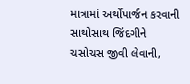માત્રામાં અર્થોપાર્જન કરવાની સાથોસાથ જિંદગીને ચસોચસ જીવી લેવાની,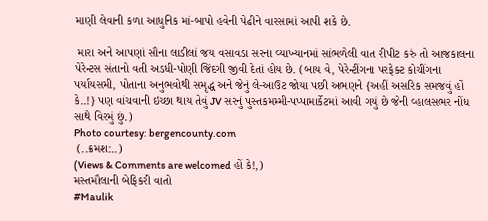માણી લેવાની કળા આધુનિક માં-બાપો હવેની પેઢીને વારસામાં આપી શકે છે.

 મારા અને આપણાં સૌના લાડીલાં જય વસાવડા સરના વ્યાખ્યાનમાં સાંભળેલી વાત રીપીટ કરું તો આજકાલના પેરેન્ટસ સંતાનો વતી અડધી-પોણી જિંદગી જીવી દેતાં હોય છે. (બાય વે, પેરેન્ટીંગના પરફેક્ટ કોચીંગના પર્યાયસમી, પોતાના અનુભવોથી સમૃદ્ધ અને જેનું લે-આઉટ જોયા પછી અભણને {અહીં અસરિક સમજવું હોં કે..!} પણ વાંચવાની ઇચ્છા થાય તેવું JV સરનું પુસ્તકમમ્મી-પપ્પામાર્કેટમાં આવી ગયું છે જેની વ્હાલસભર નોંધ સાથે વિરમું છું.)
Photo courtesy: bergencounty.com
 (..ક્રમશ:..)
(Views & Comments are welcomed હોં કે!,)
મસ્તમૌલાની બેફિકરી વાતો
#Maulik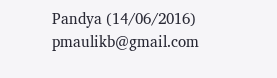Pandya (14/06/2016)
pmaulikb@gmail.com